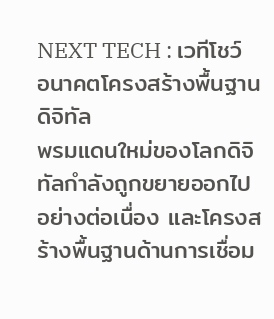NEXT TECH : เวทีโชว์อนาคตโครงสร้างพื้นฐานดิจิทัล
พรมแดนใหม่ของโลกดิจิทัลกำลังถูกขยายออกไปอย่างต่อเนื่อง และโครงสร้างพื้นฐานด้านการเชื่อม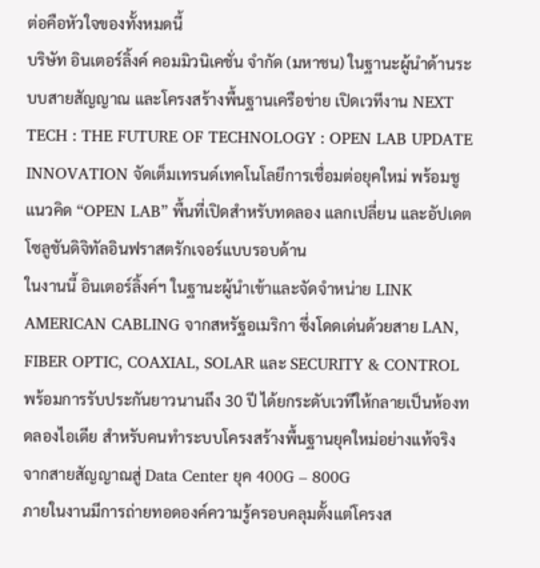ต่อคือหัวใจของทั้งหมดนี้
บริษัท อินเตอร์ลิ้งค์ คอมมิวนิเคชั่น จำกัด (มหาชน) ในฐานะผู้นำด้านระบบสายสัญญาณ และโครงสร้างพื้นฐานเครือข่าย เปิดเวทีงาน NEXT TECH : THE FUTURE OF TECHNOLOGY : OPEN LAB UPDATE INNOVATION จัดเต็มเทรนด์เทคโนโลยีการเชื่อมต่อยุคใหม่ พร้อมชูแนวคิด “OPEN LAB” พื้นที่เปิดสำหรับทดลอง แลกเปลี่ยน และอัปเดตโซลูชันดิจิทัลอินฟราสตรักเจอร์แบบรอบด้าน
ในงานนี้ อินเตอร์ลิ้งค์ฯ ในฐานะผู้นำเข้าและจัดจำหน่าย LINK AMERICAN CABLING จากสหรัฐอเมริกา ซึ่งโดดเด่นด้วยสาย LAN, FIBER OPTIC, COAXIAL, SOLAR และ SECURITY & CONTROL พร้อมการรับประกันยาวนานถึง 30 ปี ได้ยกระดับเวทีให้กลายเป็นห้องทดลองไอเดีย สำหรับคนทำระบบโครงสร้างพื้นฐานยุคใหม่อย่างแท้จริง
จากสายสัญญาณสู่ Data Center ยุค 400G – 800G
ภายในงานมีการถ่ายทอดองค์ความรู้ครอบคลุมตั้งแต่โครงส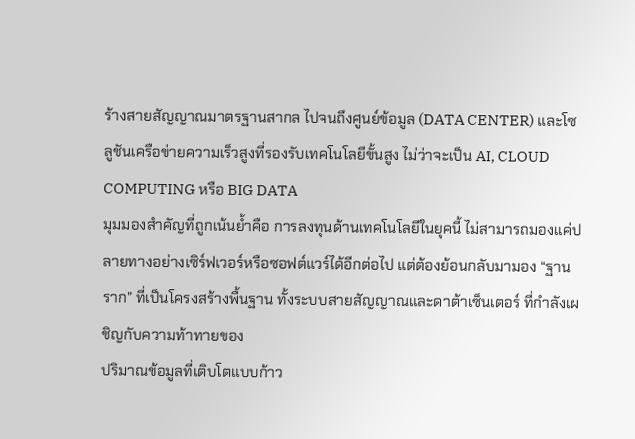ร้างสายสัญญาณมาตรฐานสากล ไปจนถึงศูนย์ข้อมูล (DATA CENTER) และโซลูชันเครือข่ายความเร็วสูงที่รองรับเทคโนโลยีขั้นสูง ไม่ว่าจะเป็น AI, CLOUD COMPUTING หรือ BIG DATA
มุมมองสำคัญที่ถูกเน้นย้ำคือ การลงทุนด้านเทคโนโลยีในยุคนี้ ไม่สามารถมองแค่ปลายทางอย่างเซิร์ฟเวอร์หรือซอฟต์แวร์ได้อีกต่อไป แต่ต้องย้อนกลับมามอง “ฐานราก” ที่เป็นโครงสร้างพื้นฐาน ทั้งระบบสายสัญญาณและดาต้าเซ็นเตอร์ ที่กำลังเผชิญกับความท้าทายของ
ปริมาณข้อมูลที่เติบโตแบบก้าว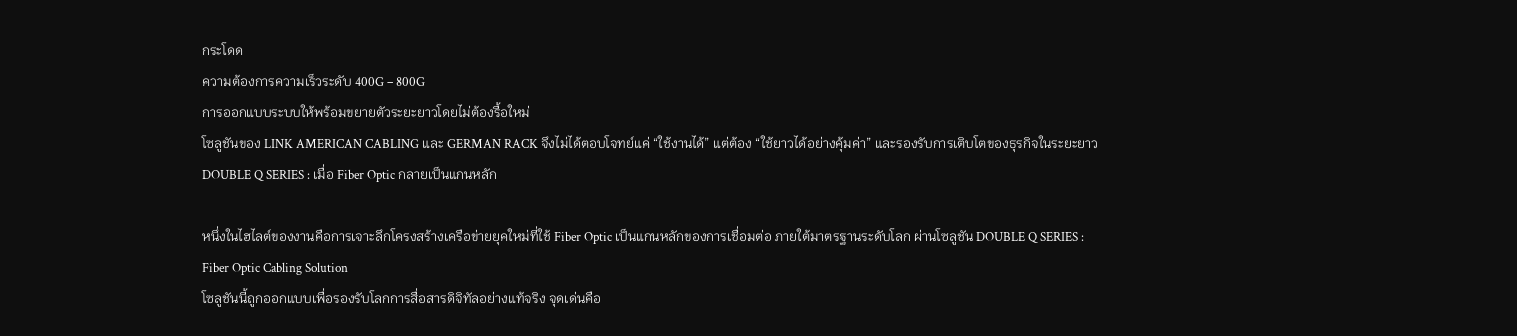กระโดด
ความต้องการความเร็วระดับ 400G – 800G
การออกแบบระบบให้พร้อมขยายตัวระยะยาวโดยไม่ต้องรื้อใหม่
โซลูชันของ LINK AMERICAN CABLING และ GERMAN RACK จึงไม่ได้ตอบโจทย์แค่ “ใช้งานได้” แต่ต้อง “ใช้ยาวได้อย่างคุ้มค่า” และรองรับการเติบโตของธุรกิจในระยะยาว
DOUBLE Q SERIES : เมื่อ Fiber Optic กลายเป็นแกนหลัก

หนึ่งในไฮไลต์ของงานคือการเจาะลึกโครงสร้างเครือข่ายยุคใหม่ที่ใช้ Fiber Optic เป็นแกนหลักของการเชื่อมต่อ ภายใต้มาตรฐานระดับโลก ผ่านโซลูชัน DOUBLE Q SERIES : Fiber Optic Cabling Solution
โซลูชันนี้ถูกออกแบบเพื่อรองรับโลกการสื่อสารดิจิทัลอย่างแท้จริง จุดเด่นคือ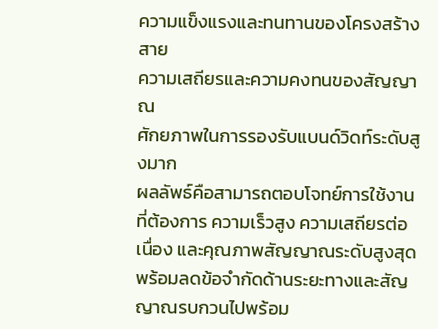ความแข็งแรงและทนทานของโครงสร้างสาย
ความเสถียรและความคงทนของสัญญาณ
ศักยภาพในการรองรับแบนด์วิดท์ระดับสูงมาก
ผลลัพธ์คือสามารถตอบโจทย์การใช้งานที่ต้องการ ความเร็วสูง ความเสถียรต่อเนื่อง และคุณภาพสัญญาณระดับสูงสุด พร้อมลดข้อจำกัดด้านระยะทางและสัญญาณรบกวนไปพร้อม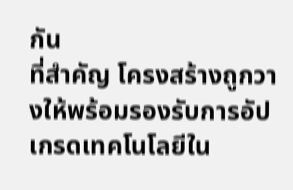กัน
ที่สำคัญ โครงสร้างถูกวางให้พร้อมรองรับการอัปเกรดเทคโนโลยีใน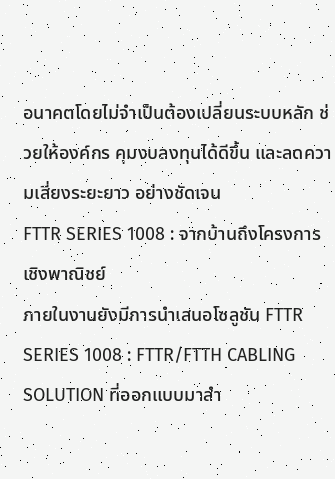อนาคตโดยไม่จำเป็นต้องเปลี่ยนระบบหลัก ช่วยให้องค์กร คุมงบลงทุนได้ดีขึ้น และลดความเสี่ยงระยะยาว อย่างชัดเจน
FTTR SERIES 1008 : จากบ้านถึงโครงการเชิงพาณิชย์
ภายในงานยังมีการนำเสนอโซลูชัน FTTR SERIES 1008 : FTTR/FTTH CABLING SOLUTION ที่ออกแบบมาสำ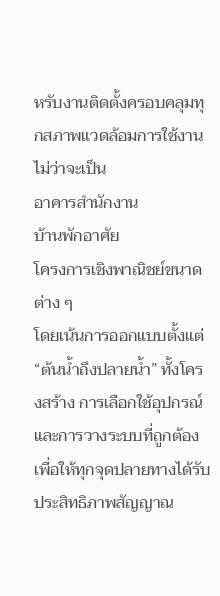หรับงานติดตั้งครอบคลุมทุกสภาพแวดล้อมการใช้งาน ไม่ว่าจะเป็น
อาคารสำนักงาน
บ้านพักอาศัย
โครงการเชิงพาณิชย์ขนาดต่าง ๆ
โดยเน้นการออกแบบตั้งแต่ “ต้นน้ำถึงปลายน้ำ” ทั้งโครงสร้าง การเลือกใช้อุปกรณ์ และการวางระบบที่ถูกต้อง เพื่อให้ทุกจุดปลายทางได้รับประสิทธิภาพสัญญาณ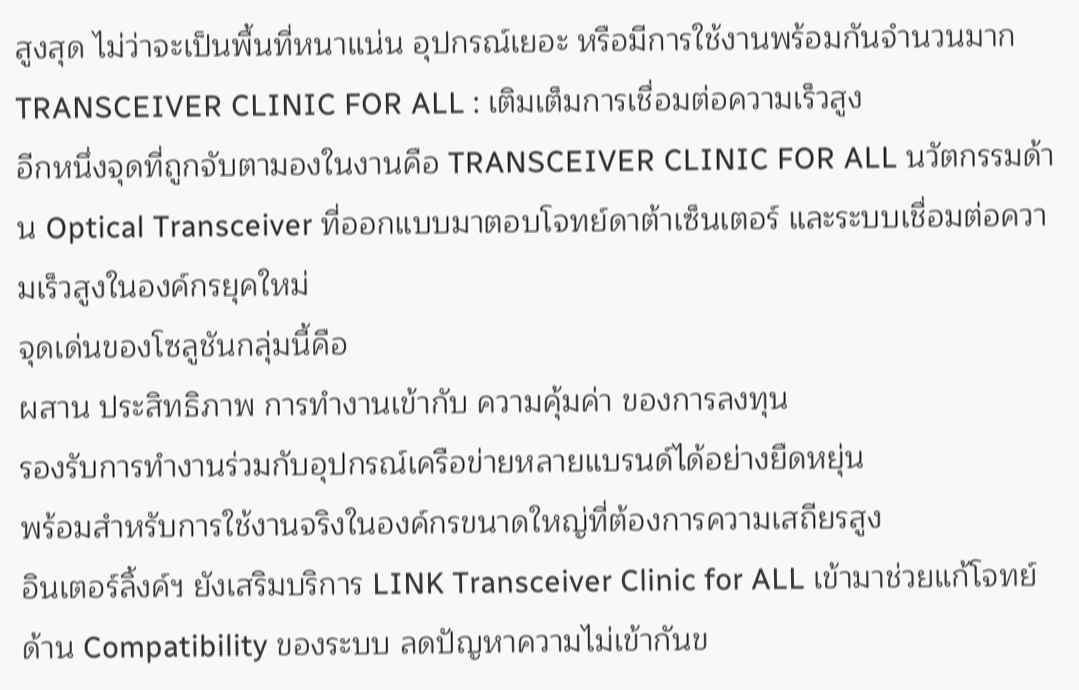สูงสุด ไม่ว่าจะเป็นพื้นที่หนาแน่น อุปกรณ์เยอะ หรือมีการใช้งานพร้อมกันจำนวนมาก
TRANSCEIVER CLINIC FOR ALL : เติมเต็มการเชื่อมต่อความเร็วสูง
อีกหนึ่งจุดที่ถูกจับตามองในงานคือ TRANSCEIVER CLINIC FOR ALL นวัตกรรมด้าน Optical Transceiver ที่ออกแบบมาตอบโจทย์ดาต้าเซ็นเตอร์ และระบบเชื่อมต่อความเร็วสูงในองค์กรยุคใหม่
จุดเด่นของโซลูชันกลุ่มนี้คือ
ผสาน ประสิทธิภาพ การทำงานเข้ากับ ความคุ้มค่า ของการลงทุน
รองรับการทำงานร่วมกับอุปกรณ์เครือข่ายหลายแบรนด์ได้อย่างยืดหยุ่น
พร้อมสำหรับการใช้งานจริงในองค์กรขนาดใหญ่ที่ต้องการความเสถียรสูง
อินเตอร์ลิ้งค์ฯ ยังเสริมบริการ LINK Transceiver Clinic for ALL เข้ามาช่วยแก้โจทย์ด้าน Compatibility ของระบบ ลดปัญหาความไม่เข้ากันข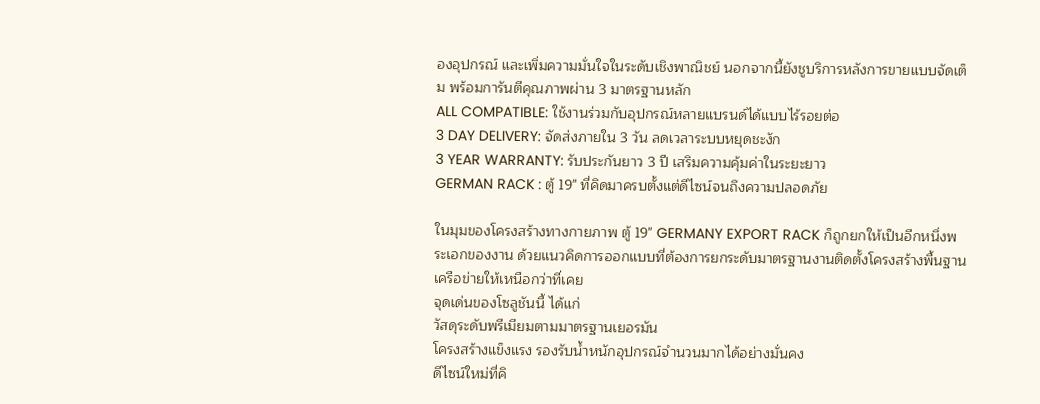องอุปกรณ์ และเพิ่มความมั่นใจในระดับเชิงพาณิชย์ นอกจากนี้ยังชูบริการหลังการขายแบบจัดเต็ม พร้อมการันตีคุณภาพผ่าน 3 มาตรฐานหลัก
ALL COMPATIBLE: ใช้งานร่วมกับอุปกรณ์หลายแบรนด์ได้แบบไร้รอยต่อ
3 DAY DELIVERY: จัดส่งภายใน 3 วัน ลดเวลาระบบหยุดชะงัก
3 YEAR WARRANTY: รับประกันยาว 3 ปี เสริมความคุ้มค่าในระยะยาว
GERMAN RACK : ตู้ 19" ที่คิดมาครบตั้งแต่ดีไซน์จนถึงความปลอดภัย

ในมุมของโครงสร้างทางกายภาพ ตู้ 19" GERMANY EXPORT RACK ก็ถูกยกให้เป็นอีกหนึ่งพระเอกของงาน ด้วยแนวคิดการออกแบบที่ต้องการยกระดับมาตรฐานงานติดตั้งโครงสร้างพื้นฐานเครือข่ายให้เหนือกว่าที่เคย
จุดเด่นของโซลูชันนี้ ได้แก่
วัสดุระดับพรีเมียมตามมาตรฐานเยอรมัน
โครงสร้างแข็งแรง รองรับน้ำหนักอุปกรณ์จำนวนมากได้อย่างมั่นคง
ดีไซน์ใหม่ที่คิ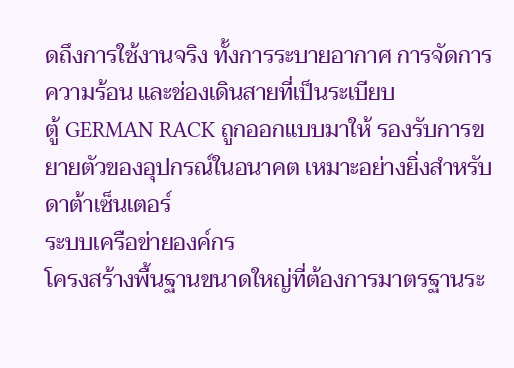ดถึงการใช้งานจริง ทั้งการระบายอากาศ การจัดการความร้อน และช่องเดินสายที่เป็นระเบียบ
ตู้ GERMAN RACK ถูกออกแบบมาให้ รองรับการขยายตัวของอุปกรณ์ในอนาคต เหมาะอย่างยิ่งสำหรับ
ดาต้าเซ็นเตอร์
ระบบเครือข่ายองค์กร
โครงสร้างพื้นฐานขนาดใหญ่ที่ต้องการมาตรฐานระ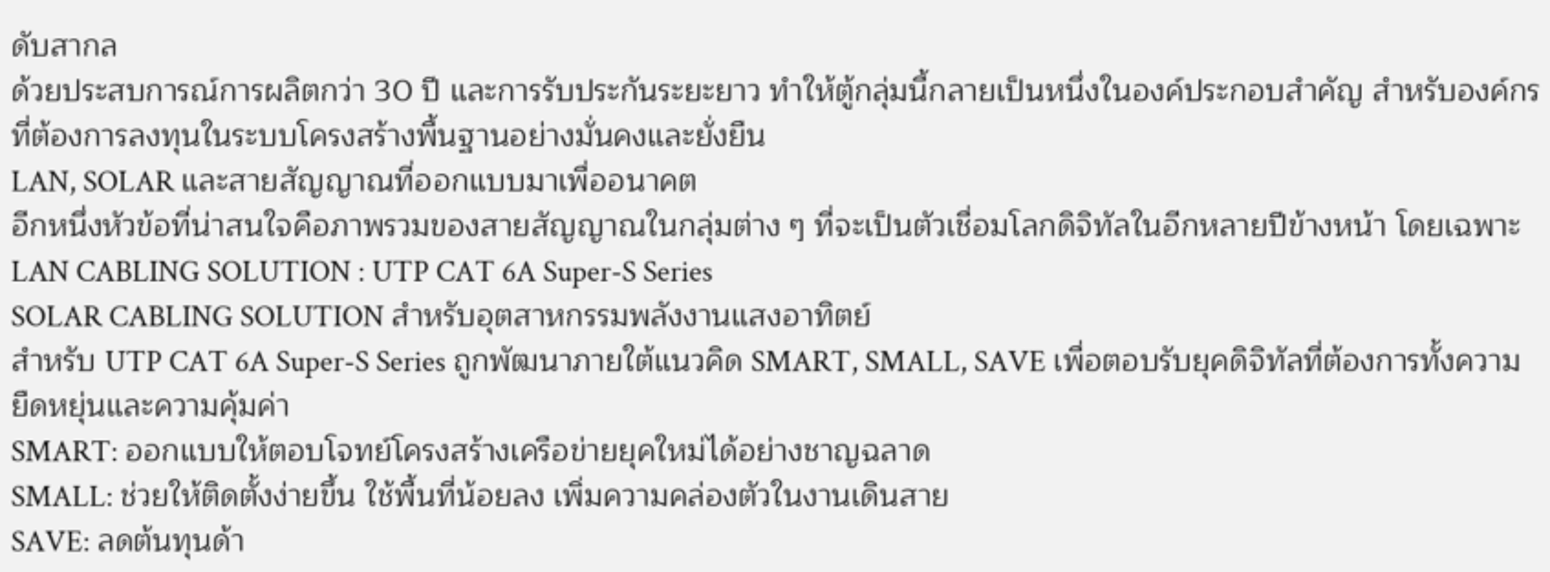ดับสากล
ด้วยประสบการณ์การผลิตกว่า 30 ปี และการรับประกันระยะยาว ทำให้ตู้กลุ่มนี้กลายเป็นหนึ่งในองค์ประกอบสำคัญ สำหรับองค์กรที่ต้องการลงทุนในระบบโครงสร้างพื้นฐานอย่างมั่นคงและยั่งยืน
LAN, SOLAR และสายสัญญาณที่ออกแบบมาเพื่ออนาคต
อีกหนึ่งหัวข้อที่น่าสนใจคือภาพรวมของสายสัญญาณในกลุ่มต่าง ๆ ที่จะเป็นตัวเชื่อมโลกดิจิทัลในอีกหลายปีข้างหน้า โดยเฉพาะ
LAN CABLING SOLUTION : UTP CAT 6A Super-S Series
SOLAR CABLING SOLUTION สำหรับอุตสาหกรรมพลังงานแสงอาทิตย์
สำหรับ UTP CAT 6A Super-S Series ถูกพัฒนาภายใต้แนวคิด SMART, SMALL, SAVE เพื่อตอบรับยุคดิจิทัลที่ต้องการทั้งความยืดหยุ่นและความคุ้มค่า
SMART: ออกแบบให้ตอบโจทย์โครงสร้างเครือข่ายยุคใหม่ได้อย่างชาญฉลาด
SMALL: ช่วยให้ติดตั้งง่ายขึ้น ใช้พื้นที่น้อยลง เพิ่มความคล่องตัวในงานเดินสาย
SAVE: ลดต้นทุนด้า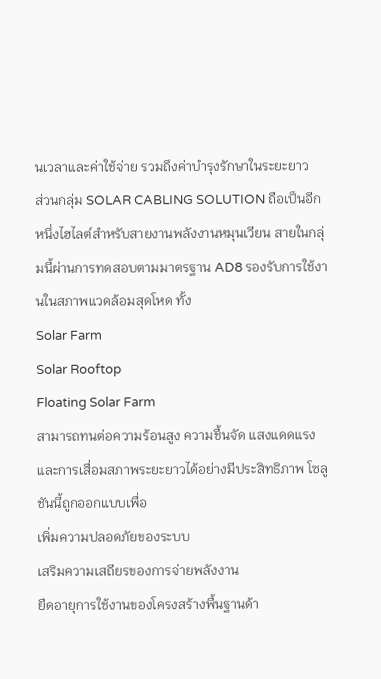นเวลาและค่าใช้จ่าย รวมถึงค่าบำรุงรักษาในระยะยาว
ส่วนกลุ่ม SOLAR CABLING SOLUTION ถือเป็นอีกหนึ่งไฮไลต์สำหรับสายงานพลังงานหมุนเวียน สายในกลุ่มนี้ผ่านการทดสอบตามมาตรฐาน AD8 รองรับการใช้งานในสภาพแวดล้อมสุดโหด ทั้ง
Solar Farm
Solar Rooftop
Floating Solar Farm
สามารถทนต่อความร้อนสูง ความชื้นจัด แสงแดดแรง และการเสื่อมสภาพระยะยาวได้อย่างมีประสิทธิภาพ โซลูชันนี้ถูกออกแบบเพื่อ
เพิ่มความปลอดภัยของระบบ
เสริมความเสถียรของการจ่ายพลังงาน
ยืดอายุการใช้งานของโครงสร้างพื้นฐานด้า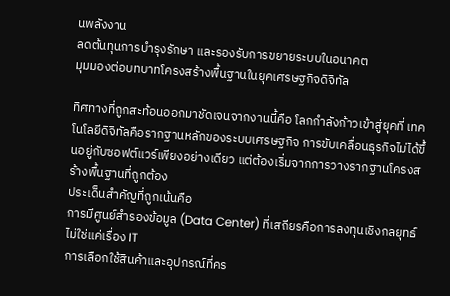นพลังงาน
ลดต้นทุนการบำรุงรักษา และรองรับการขยายระบบในอนาคต
มุมมองต่อบทบาทโครงสร้างพื้นฐานในยุคเศรษฐกิจดิจิทัล

ทิศทางที่ถูกสะท้อนออกมาชัดเจนจากงานนี้คือ โลกกำลังก้าวเข้าสู่ยุคที่ เทคโนโลยีดิจิทัลคือรากฐานหลักของระบบเศรษฐกิจ การขับเคลื่อนธุรกิจไม่ได้ขึ้นอยู่กับซอฟต์แวร์เพียงอย่างเดียว แต่ต้องเริ่มจากการวางรากฐานโครงสร้างพื้นฐานที่ถูกต้อง
ประเด็นสำคัญที่ถูกเน้นคือ
การมีศูนย์สำรองข้อมูล (Data Center) ที่เสถียรคือการลงทุนเชิงกลยุทธ์ ไม่ใช่แค่เรื่อง IT
การเลือกใช้สินค้าและอุปกรณ์ที่คร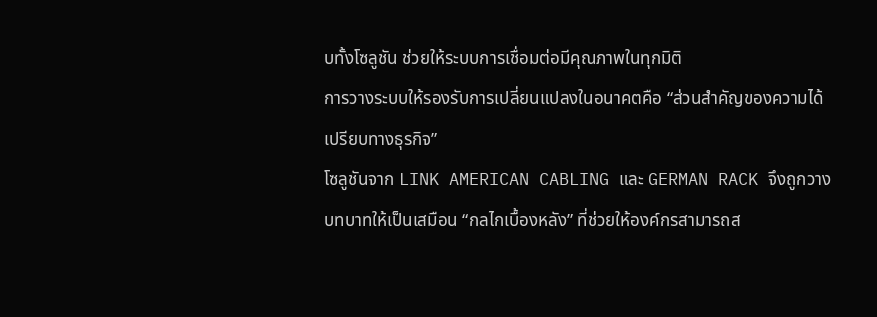บทั้งโซลูชัน ช่วยให้ระบบการเชื่อมต่อมีคุณภาพในทุกมิติ
การวางระบบให้รองรับการเปลี่ยนแปลงในอนาคตคือ “ส่วนสำคัญของความได้เปรียบทางธุรกิจ”
โซลูชันจาก LINK AMERICAN CABLING และ GERMAN RACK จึงถูกวางบทบาทให้เป็นเสมือน “กลไกเบื้องหลัง” ที่ช่วยให้องค์กรสามารถส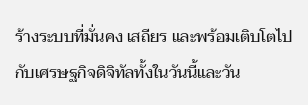ร้างระบบที่มั่นคง เสถียร และพร้อมเติบโตไปกับเศรษฐกิจดิจิทัลทั้งในวันนี้และวัน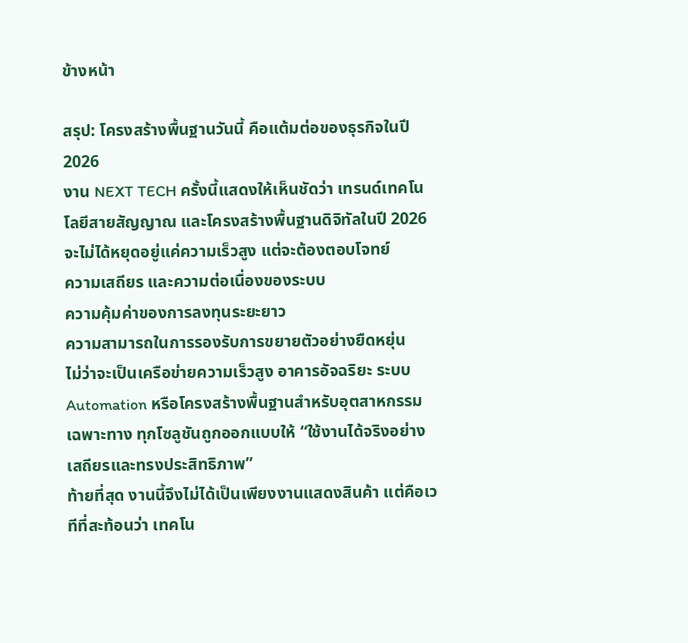ข้างหน้า

สรุป: โครงสร้างพื้นฐานวันนี้ คือแต้มต่อของธุรกิจในปี 2026
งาน NEXT TECH ครั้งนี้แสดงให้เห็นชัดว่า เทรนด์เทคโนโลยีสายสัญญาณ และโครงสร้างพื้นฐานดิจิทัลในปี 2026 จะไม่ได้หยุดอยู่แค่ความเร็วสูง แต่จะต้องตอบโจทย์
ความเสถียร และความต่อเนื่องของระบบ
ความคุ้มค่าของการลงทุนระยะยาว
ความสามารถในการรองรับการขยายตัวอย่างยืดหยุ่น
ไม่ว่าจะเป็นเครือข่ายความเร็วสูง อาคารอัจฉริยะ ระบบ Automation หรือโครงสร้างพื้นฐานสำหรับอุตสาหกรรมเฉพาะทาง ทุกโซลูชันถูกออกแบบให้ “ใช้งานได้จริงอย่างเสถียรและทรงประสิทธิภาพ”
ท้ายที่สุด งานนี้จึงไม่ได้เป็นเพียงงานแสดงสินค้า แต่คือเวทีที่สะท้อนว่า เทคโน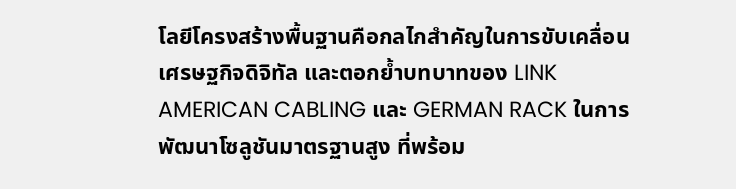โลยีโครงสร้างพื้นฐานคือกลไกสำคัญในการขับเคลื่อนเศรษฐกิจดิจิทัล และตอกย้ำบทบาทของ LINK AMERICAN CABLING และ GERMAN RACK ในการพัฒนาโซลูชันมาตรฐานสูง ที่พร้อม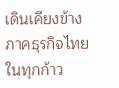เดินเคียงข้างภาคธุรกิจไทยในทุกก้าว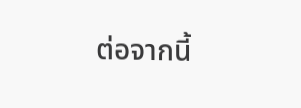ต่อจากนี้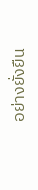อย่างยั่งยืน